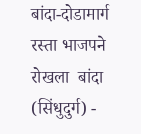बांदा-दोडामार्ग रस्ता भाजपने रोखला  बांदा (सिंधुदुर्ग) -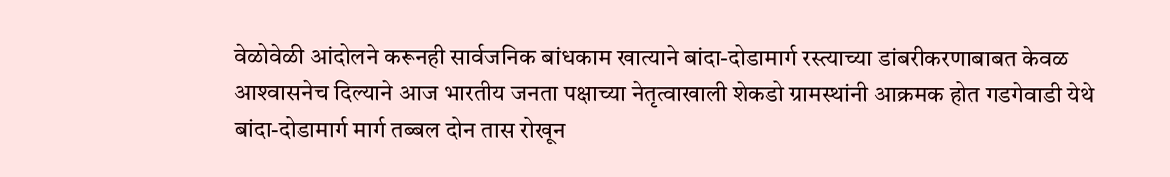वेळोवेळी आंदोलने करूनही सार्वजनिक बांधकाम खात्याने बांदा-दोडामार्ग रस्त्याच्या डांबरीकरणाबाबत केवळ आश्‍वासनेच दिल्याने आज भारतीय जनता पक्षाच्या नेतृत्वाखाली शेकडो ग्रामस्थांनी आक्रमक होत गडगेवाडी येथे बांदा-दोडामार्ग मार्ग तब्बल दोन तास रोखून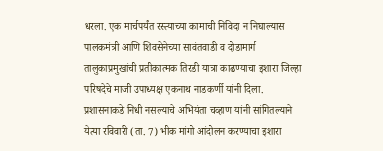धरला. एक मार्चपर्यंत रस्त्याच्या कामाची निविदा न निघाल्यास पालकमंत्री आणि शिवसेनेच्या सावंतवाडी व दोडामार्ग तालुकाप्रमुखांची प्रतीकात्मक तिरडी यात्रा काढण्याचा इशारा जिल्हा परिषदेचे माजी उपाध्यक्ष एकनाथ नाडकर्णी यांनी दिला.  प्रशासनाकडे निधी नसल्याचे अभियंता चव्हाण यांनी सांगितल्याने येत्या रविवारी (ता. 7) भीक मांगो आंदोलन करण्याचा इशारा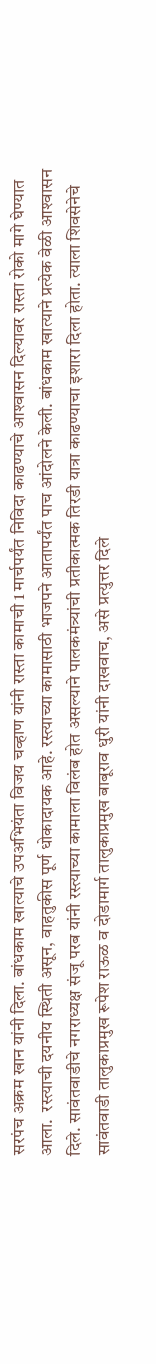सरपंच अक्रम खान यांनी दिला. बांधकाम खात्याचे उपअभियंता विजय चव्हाण यांनी रास्ता कामाची 1 मार्चपर्यंत निविदा काढण्याचे आश्‍वासन दिल्यावर रास्ता रोको मागे घेण्यात आला.  रस्त्याची दयनीय स्थिती असून, वाहतुकीस पूर्ण धोकादायक आहे. रस्त्याच्या कामासाठी भाजपने आतापर्यंत पाच आंदोलने केली. बांधकाम खात्याने प्रत्येक वेळी आश्‍वासन दिले. सावंतवाडीचे नगराध्यक्ष संजू परब यांनी रस्त्याच्या कामाला विलंब होत असल्याने पालकमंत्र्यांची प्रतीकात्मक तिरडी यात्रा काढण्याचा इशारा दिला होता. त्याला शिवसेनेचे सावंतवाडी तालुकाप्रमुख रूपेश राऊळ व दोडामार्ग तालुकाप्रमुख बाबूराव धुरी यांनी दाखवाच, असे प्रत्युत्तर दिले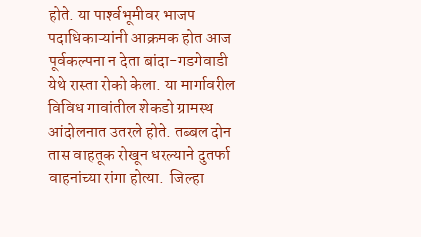होते. या पार्श्‍वभूमीवर भाजप पदाधिकाऱ्यांनी आक्रमक होत आज पूर्वकल्पना न देता बांदा-गडगेवाडी येथे रास्ता रोको केला. या मार्गावरील विविध गावांतील शेकडो ग्रामस्थ आंदोलनात उतरले होते. तब्बल दोन तास वाहतूक रोखून धरल्याने दुतर्फा वाहनांच्या रांगा होत्या.  जिल्हा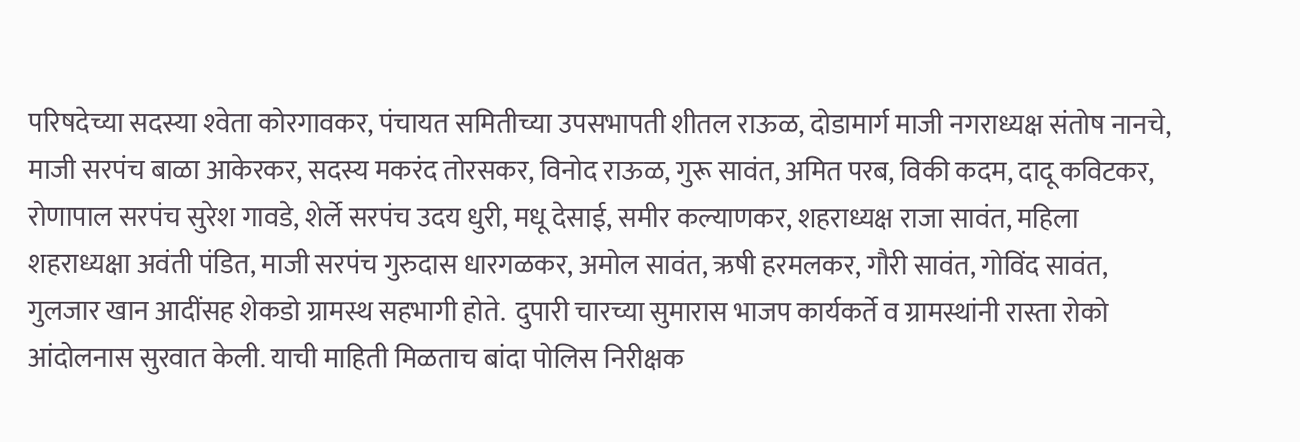परिषदेच्या सदस्या श्‍वेता कोरगावकर, पंचायत समितीच्या उपसभापती शीतल राऊळ, दोडामार्ग माजी नगराध्यक्ष संतोष नानचे, माजी सरपंच बाळा आकेरकर, सदस्य मकरंद तोरसकर, विनोद राऊळ, गुरू सावंत, अमित परब, विकी कदम, दादू कविटकर, रोणापाल सरपंच सुरेश गावडे, शेर्ले सरपंच उदय धुरी, मधू देसाई, समीर कल्याणकर, शहराध्यक्ष राजा सावंत, महिला शहराध्यक्षा अवंती पंडित, माजी सरपंच गुरुदास धारगळकर, अमोल सावंत, ऋषी हरमलकर, गौरी सावंत, गोविंद सावंत, गुलजार खान आदींसह शेकडो ग्रामस्थ सहभागी होते.  दुपारी चारच्या सुमारास भाजप कार्यकर्ते व ग्रामस्थांनी रास्ता रोको आंदोलनास सुरवात केली. याची माहिती मिळताच बांदा पोलिस निरीक्षक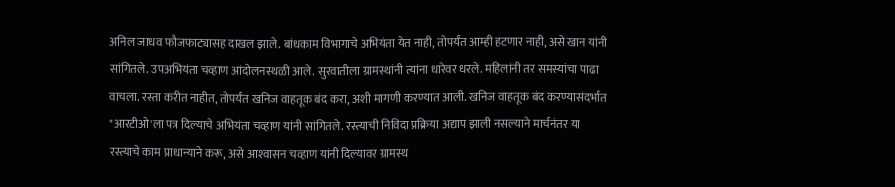अनिल जाधव फौजफाट्यासह दाखल झाले. बांधकाम विभागाचे अभियंता येत नाही, तोपर्यंत आम्ही हटणार नाही, असे खान यांनी सांगितले. उपअभियंता चव्हाण आंदोलनस्थळी आले. सुरवातीला ग्रामस्थांनी त्यांना धारेवर धरले. महिलांनी तर समस्यांचा पाढा वाचला. रस्ता करीत नाहीत, तोपर्यंत खनिज वाहतूक बंद करा, अशी मागणी करण्यात आली. खनिज वाहतूक बंद करण्यासंदर्भात "आरटीओ'ला पत्र दिल्याचे अभियंता चव्हाण यांनी सांगितले. रस्त्याची निविदा प्रक्रिया अद्याप झाली नसल्याने मार्चनंतर या रस्त्याचे काम प्राधान्याने करू, असे आश्‍वासन चव्हाण यांनी दिल्यावर ग्रामस्थ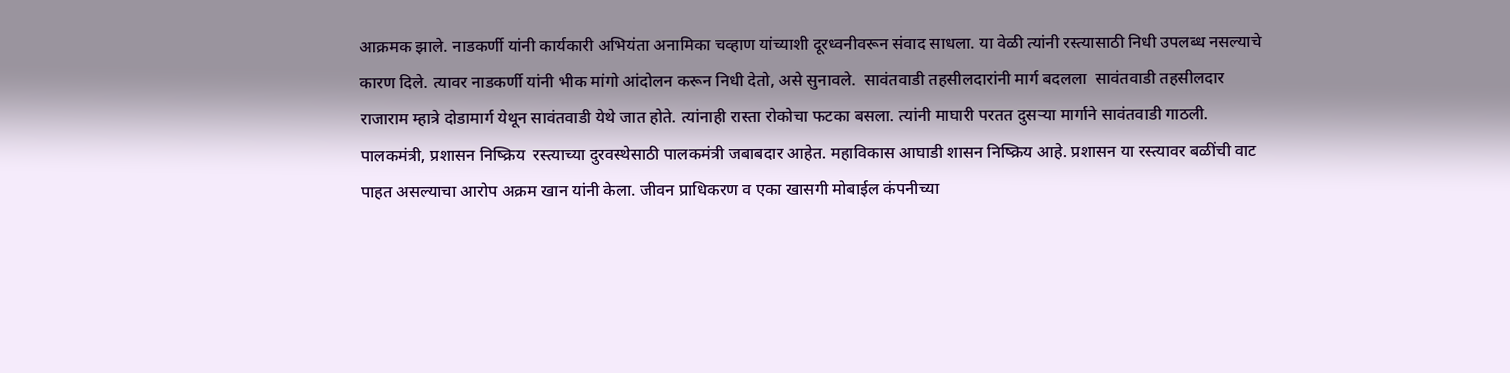आक्रमक झाले. नाडकर्णी यांनी कार्यकारी अभियंता अनामिका चव्हाण यांच्याशी दूरध्वनीवरून संवाद साधला. या वेळी त्यांनी रस्त्यासाठी निधी उपलब्ध नसल्याचे कारण दिले. त्यावर नाडकर्णी यांनी भीक मांगो आंदोलन करून निधी देतो, असे सुनावले.  सावंतवाडी तहसीलदारांनी मार्ग बदलला  सावंतवाडी तहसीलदार राजाराम म्हात्रे दोडामार्ग येथून सावंतवाडी येथे जात होते. त्यांनाही रास्ता रोकोचा फटका बसला. त्यांनी माघारी परतत दुसऱ्या मार्गाने सावंतवाडी गाठली.  पालकमंत्री, प्रशासन निष्क्रिय  रस्त्याच्या दुरवस्थेसाठी पालकमंत्री जबाबदार आहेत. महाविकास आघाडी शासन निष्क्रिय आहे. प्रशासन या रस्त्यावर बळींची वाट पाहत असल्याचा आरोप अक्रम खान यांनी केला. जीवन प्राधिकरण व एका खासगी मोबाईल कंपनीच्या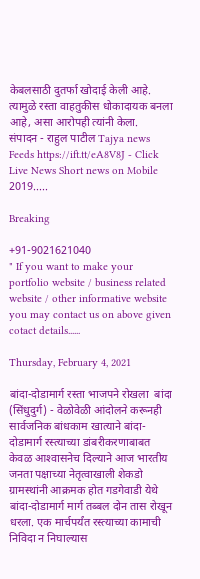केबलसाठी दुतर्फा खोदाई केली आहे. त्यामुळे रस्ता वाहतुकीस धोकादायक बनला आहे, असा आरोपही त्यांनी केला.    संपादन - राहुल पाटील Tajya news Feeds https://ift.tt/eA8V8J - Click Live News Short news on Mobile 2019.....

Breaking

+91-9021621040
" If you want to make your portfolio website / business related website / other informative website you may contact us on above given cotact details......

Thursday, February 4, 2021

बांदा-दोडामार्ग रस्ता भाजपने रोखला  बांदा (सिंधुदुर्ग) - वेळोवेळी आंदोलने करूनही सार्वजनिक बांधकाम खात्याने बांदा-दोडामार्ग रस्त्याच्या डांबरीकरणाबाबत केवळ आश्‍वासनेच दिल्याने आज भारतीय जनता पक्षाच्या नेतृत्वाखाली शेकडो ग्रामस्थांनी आक्रमक होत गडगेवाडी येथे बांदा-दोडामार्ग मार्ग तब्बल दोन तास रोखून धरला. एक मार्चपर्यंत रस्त्याच्या कामाची निविदा न निघाल्यास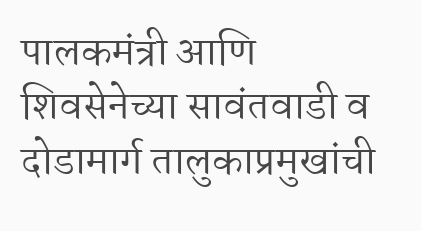पालकमंत्री आणि शिवसेनेच्या सावंतवाडी व दोडामार्ग तालुकाप्रमुखांची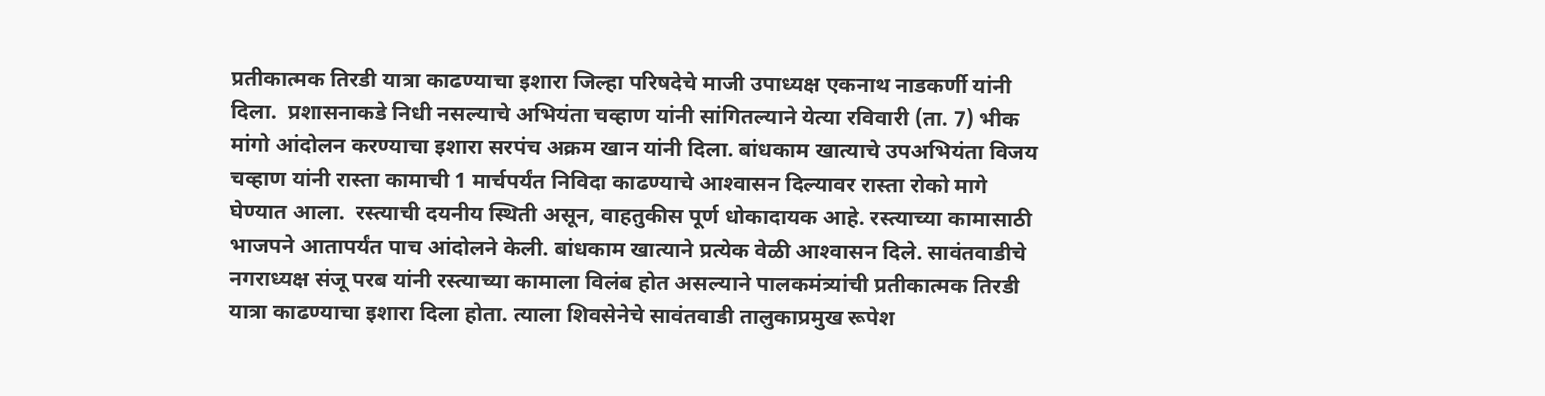प्रतीकात्मक तिरडी यात्रा काढण्याचा इशारा जिल्हा परिषदेचे माजी उपाध्यक्ष एकनाथ नाडकर्णी यांनी दिला.  प्रशासनाकडे निधी नसल्याचे अभियंता चव्हाण यांनी सांगितल्याने येत्या रविवारी (ता. 7) भीक मांगो आंदोलन करण्याचा इशारा सरपंच अक्रम खान यांनी दिला. बांधकाम खात्याचे उपअभियंता विजय चव्हाण यांनी रास्ता कामाची 1 मार्चपर्यंत निविदा काढण्याचे आश्‍वासन दिल्यावर रास्ता रोको मागे घेण्यात आला.  रस्त्याची दयनीय स्थिती असून, वाहतुकीस पूर्ण धोकादायक आहे. रस्त्याच्या कामासाठी भाजपने आतापर्यंत पाच आंदोलने केली. बांधकाम खात्याने प्रत्येक वेळी आश्‍वासन दिले. सावंतवाडीचे नगराध्यक्ष संजू परब यांनी रस्त्याच्या कामाला विलंब होत असल्याने पालकमंत्र्यांची प्रतीकात्मक तिरडी यात्रा काढण्याचा इशारा दिला होता. त्याला शिवसेनेचे सावंतवाडी तालुकाप्रमुख रूपेश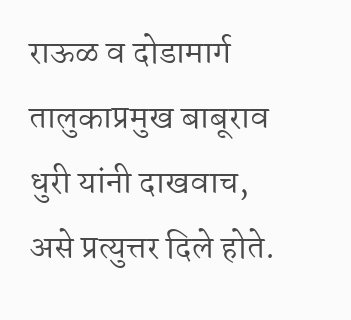राऊळ व दोडामार्ग तालुकाप्रमुख बाबूराव धुरी यांनी दाखवाच, असे प्रत्युत्तर दिले होते.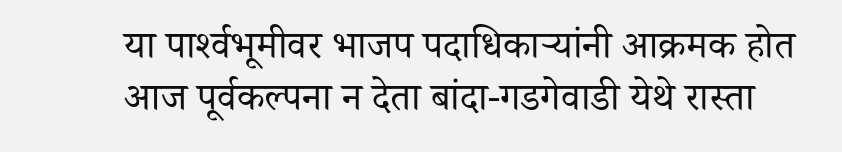या पार्श्‍वभूमीवर भाजप पदाधिकाऱ्यांनी आक्रमक होत आज पूर्वकल्पना न देता बांदा-गडगेवाडी येथे रास्ता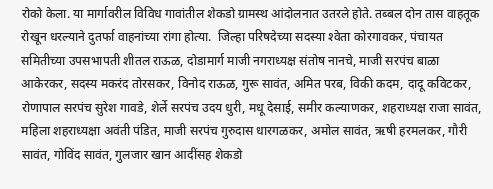रोको केला. या मार्गावरील विविध गावांतील शेकडो ग्रामस्थ आंदोलनात उतरले होते. तब्बल दोन तास वाहतूक रोखून धरल्याने दुतर्फा वाहनांच्या रांगा होत्या.  जिल्हा परिषदेच्या सदस्या श्‍वेता कोरगावकर, पंचायत समितीच्या उपसभापती शीतल राऊळ, दोडामार्ग माजी नगराध्यक्ष संतोष नानचे, माजी सरपंच बाळा आकेरकर, सदस्य मकरंद तोरसकर, विनोद राऊळ, गुरू सावंत, अमित परब, विकी कदम, दादू कविटकर, रोणापाल सरपंच सुरेश गावडे, शेर्ले सरपंच उदय धुरी, मधू देसाई, समीर कल्याणकर, शहराध्यक्ष राजा सावंत, महिला शहराध्यक्षा अवंती पंडित, माजी सरपंच गुरुदास धारगळकर, अमोल सावंत, ऋषी हरमलकर, गौरी सावंत, गोविंद सावंत, गुलजार खान आदींसह शेकडो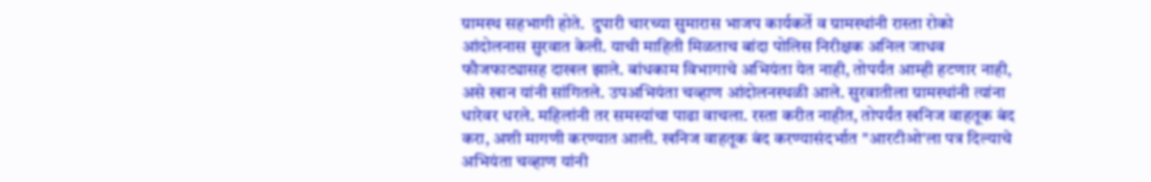ग्रामस्थ सहभागी होते.  दुपारी चारच्या सुमारास भाजप कार्यकर्ते व ग्रामस्थांनी रास्ता रोको आंदोलनास सुरवात केली. याची माहिती मिळताच बांदा पोलिस निरीक्षक अनिल जाधव फौजफाट्यासह दाखल झाले. बांधकाम विभागाचे अभियंता येत नाही, तोपर्यंत आम्ही हटणार नाही, असे खान यांनी सांगितले. उपअभियंता चव्हाण आंदोलनस्थळी आले. सुरवातीला ग्रामस्थांनी त्यांना धारेवर धरले. महिलांनी तर समस्यांचा पाढा वाचला. रस्ता करीत नाहीत, तोपर्यंत खनिज वाहतूक बंद करा, अशी मागणी करण्यात आली. खनिज वाहतूक बंद करण्यासंदर्भात "आरटीओ'ला पत्र दिल्याचे अभियंता चव्हाण यांनी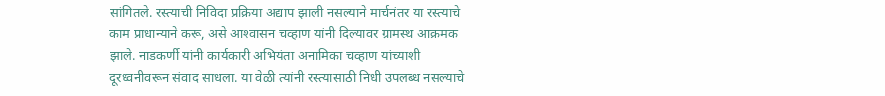सांगितले. रस्त्याची निविदा प्रक्रिया अद्याप झाली नसल्याने मार्चनंतर या रस्त्याचे काम प्राधान्याने करू, असे आश्‍वासन चव्हाण यांनी दिल्यावर ग्रामस्थ आक्रमक झाले. नाडकर्णी यांनी कार्यकारी अभियंता अनामिका चव्हाण यांच्याशी दूरध्वनीवरून संवाद साधला. या वेळी त्यांनी रस्त्यासाठी निधी उपलब्ध नसल्याचे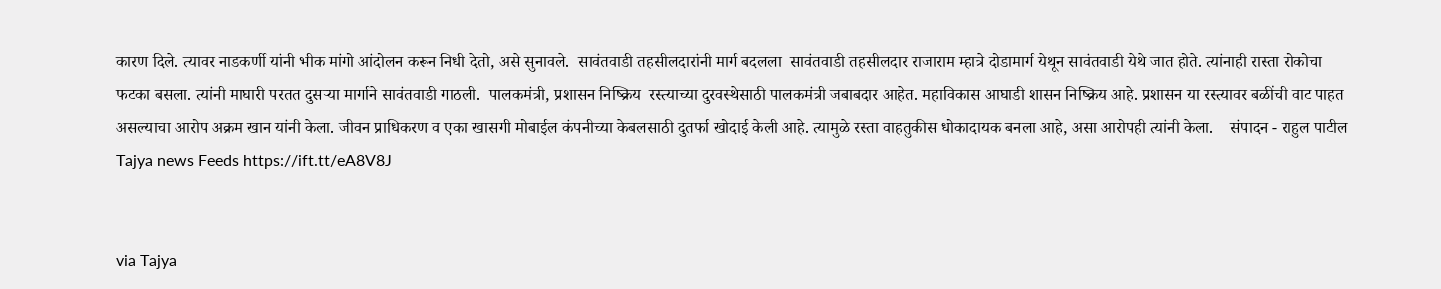कारण दिले. त्यावर नाडकर्णी यांनी भीक मांगो आंदोलन करून निधी देतो, असे सुनावले.  सावंतवाडी तहसीलदारांनी मार्ग बदलला  सावंतवाडी तहसीलदार राजाराम म्हात्रे दोडामार्ग येथून सावंतवाडी येथे जात होते. त्यांनाही रास्ता रोकोचा फटका बसला. त्यांनी माघारी परतत दुसऱ्या मार्गाने सावंतवाडी गाठली.  पालकमंत्री, प्रशासन निष्क्रिय  रस्त्याच्या दुरवस्थेसाठी पालकमंत्री जबाबदार आहेत. महाविकास आघाडी शासन निष्क्रिय आहे. प्रशासन या रस्त्यावर बळींची वाट पाहत असल्याचा आरोप अक्रम खान यांनी केला. जीवन प्राधिकरण व एका खासगी मोबाईल कंपनीच्या केबलसाठी दुतर्फा खोदाई केली आहे. त्यामुळे रस्ता वाहतुकीस धोकादायक बनला आहे, असा आरोपही त्यांनी केला.    संपादन - राहुल पाटील Tajya news Feeds https://ift.tt/eA8V8J


via Tajya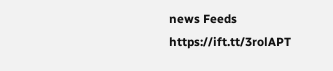news Feeds https://ift.tt/3rolAPT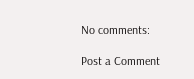No comments:

Post a Comment